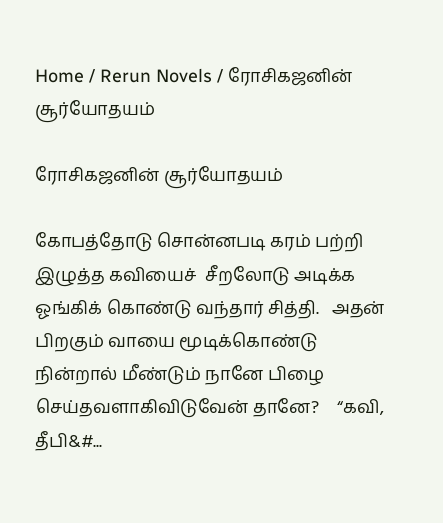Home / Rerun Novels / ரோசிகஜனின் சூர்யோதயம்

ரோசிகஜனின் சூர்யோதயம்

கோபத்தோடு சொன்னபடி கரம் பற்றி இழுத்த கவியைச்  சீறலோடு அடிக்க ஓங்கிக் கொண்டு வந்தார் சித்தி.   அதன் பிறகும் வாயை மூடிக்கொண்டு  நின்றால் மீண்டும் நானே பிழை செய்தவளாகிவிடுவேன் தானே?    “கவி, தீபி&#...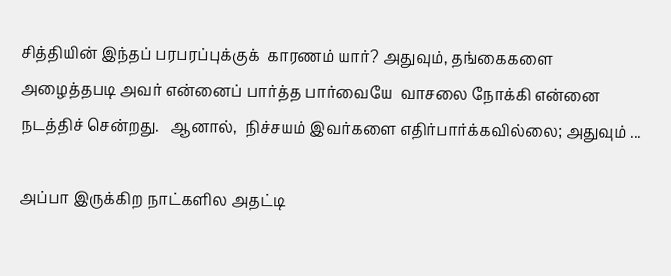சித்தியின் இந்தப் பரபரப்புக்குக்  காரணம் யார்? அதுவும், தங்கைகளை  அழைத்தபடி அவர் என்னைப் பார்த்த பார்வையே  வாசலை நோக்கி என்னை நடத்திச் சென்றது.   ஆனால்,  நிச்சயம் இவர்களை எதிர்பார்க்கவில்லை; அதுவும் ...

அப்பா இருக்கிற நாட்களில அதட்டி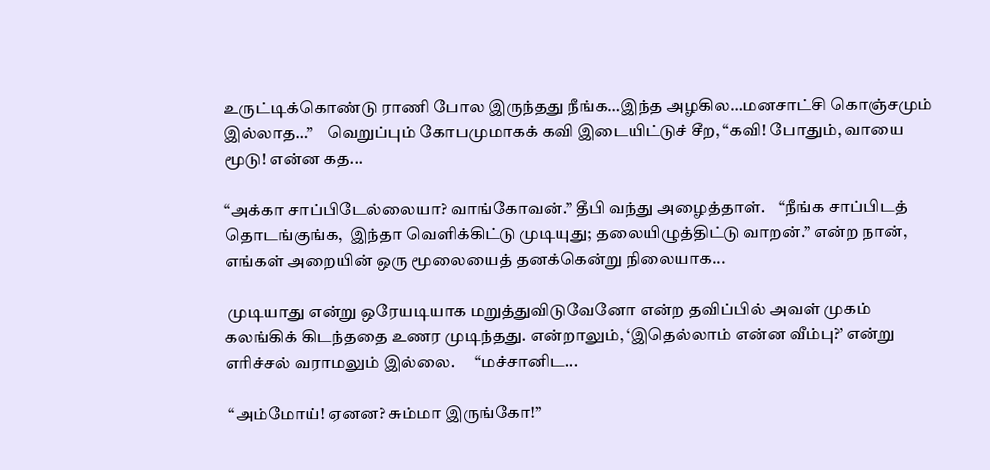உருட்டிக்கொண்டு ராணி போல இருந்தது நீங்க…இந்த அழகில…மனசாட்சி கொஞ்சமும் இல்லாத…”    வெறுப்பும் கோபமுமாகக் கவி இடையிட்டுச் சீற, “கவி! போதும், வாயை மூடு! என்ன கத...

“அக்கா சாப்பிடேல்லையா? வாங்கோவன்.” தீபி வந்து அழைத்தாள்.    “நீங்க சாப்பிடத் தொடங்குங்க,  இந்தா வெளிக்கிட்டு முடியுது; தலையிழுத்திட்டு வாறன்.” என்ற நான், எங்கள் அறையின் ஒரு மூலையைத் தனக்கென்று நிலையாக...

 முடியாது என்று ஒரேயடியாக மறுத்துவிடுவேனோ என்ற தவிப்பில் அவள் முகம் கலங்கிக் கிடந்ததை உணர முடிந்தது. என்றாலும், ‘இதெல்லாம் என்ன வீம்பு?’ என்று எரிச்சல் வராமலும் இல்லை.      “மச்சானிட...

 “அம்மோய்! ஏனன? சும்மா இருங்கோ!”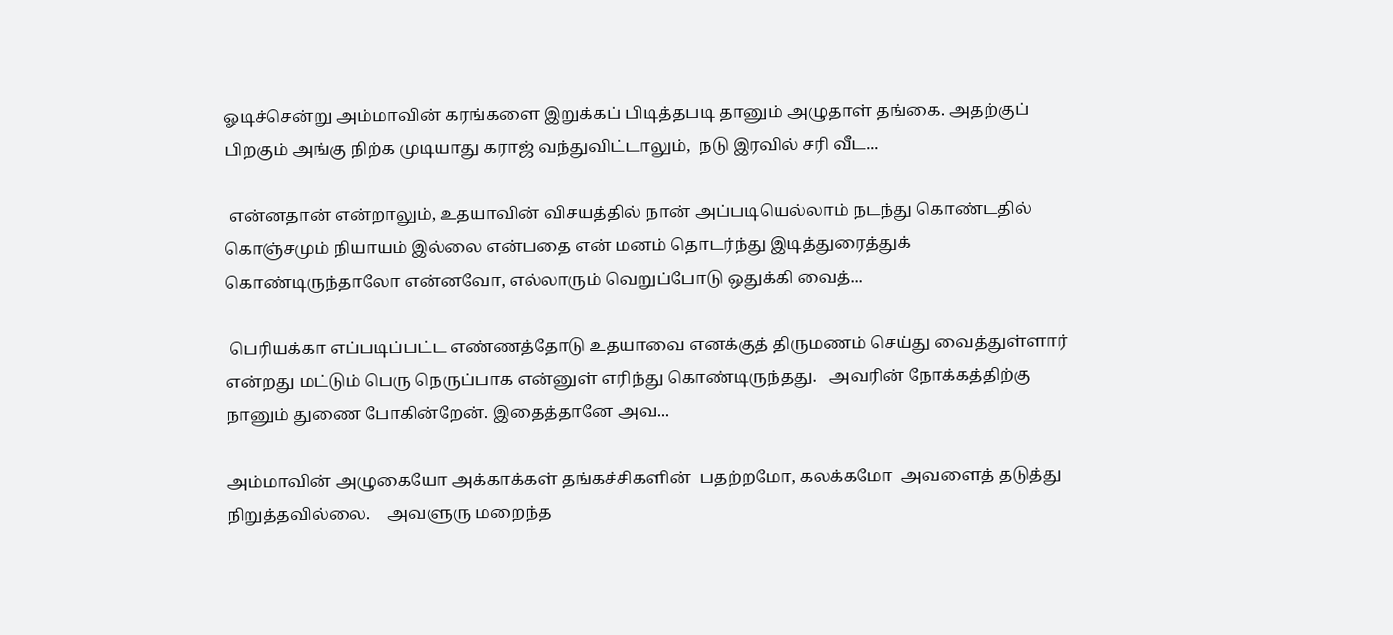ஓடிச்சென்று அம்மாவின் கரங்களை இறுக்கப் பிடித்தபடி தானும் அழுதாள் தங்கை. அதற்குப் பிறகும் அங்கு நிற்க முடியாது கராஜ் வந்துவிட்டாலும்,  நடு இரவில் சரி வீட...

 என்னதான் என்றாலும், உதயாவின் விசயத்தில் நான் அப்படியெல்லாம் நடந்து கொண்டதில் கொஞ்சமும் நியாயம் இல்லை என்பதை என் மனம் தொடர்ந்து இடித்துரைத்துக் கொண்டிருந்தாலோ என்னவோ, எல்லாரும் வெறுப்போடு ஒதுக்கி வைத்...

 பெரியக்கா எப்படிப்பட்ட எண்ணத்தோடு உதயாவை எனக்குத் திருமணம் செய்து வைத்துள்ளார் என்றது மட்டும் பெரு நெருப்பாக என்னுள் எரிந்து கொண்டிருந்தது.   அவரின் நோக்கத்திற்கு நானும் துணை போகின்றேன். இதைத்தானே அவ...

அம்மாவின் அழுகையோ அக்காக்கள் தங்கச்சிகளின்  பதற்றமோ, கலக்கமோ  அவளைத் தடுத்து நிறுத்தவில்லை.    அவளுரு மறைந்த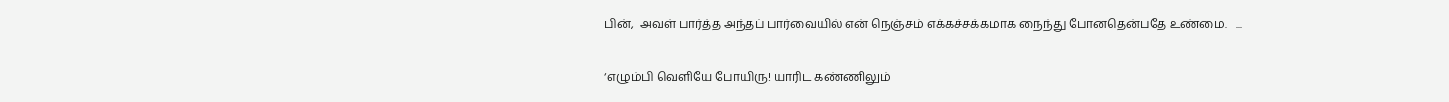பின்,  அவள் பார்த்த அந்தப் பார்வையில் என் நெஞ்சம் எக்கச்சக்கமாக நைந்து போனதென்பதே உண்மை.   ...

‘எழும்பி வெளியே போயிரு! யாரிட கண்ணிலும்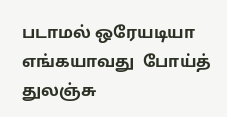படாமல் ஒரேயடியா எங்கயாவது  போய்த்  துலஞ்சு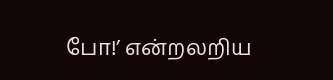போ!’ என்றலறிய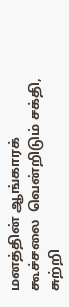மனத்தின் ஆங்காரக் கூச்சலை  வென்றிடும் சக்தி, சுற்றி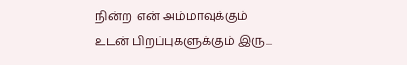நின்ற  என் அம்மாவுக்கும் உடன் பிறப்புகளுக்கும் இரு...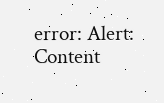error: Alert: Content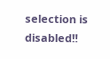selection is disabled!!